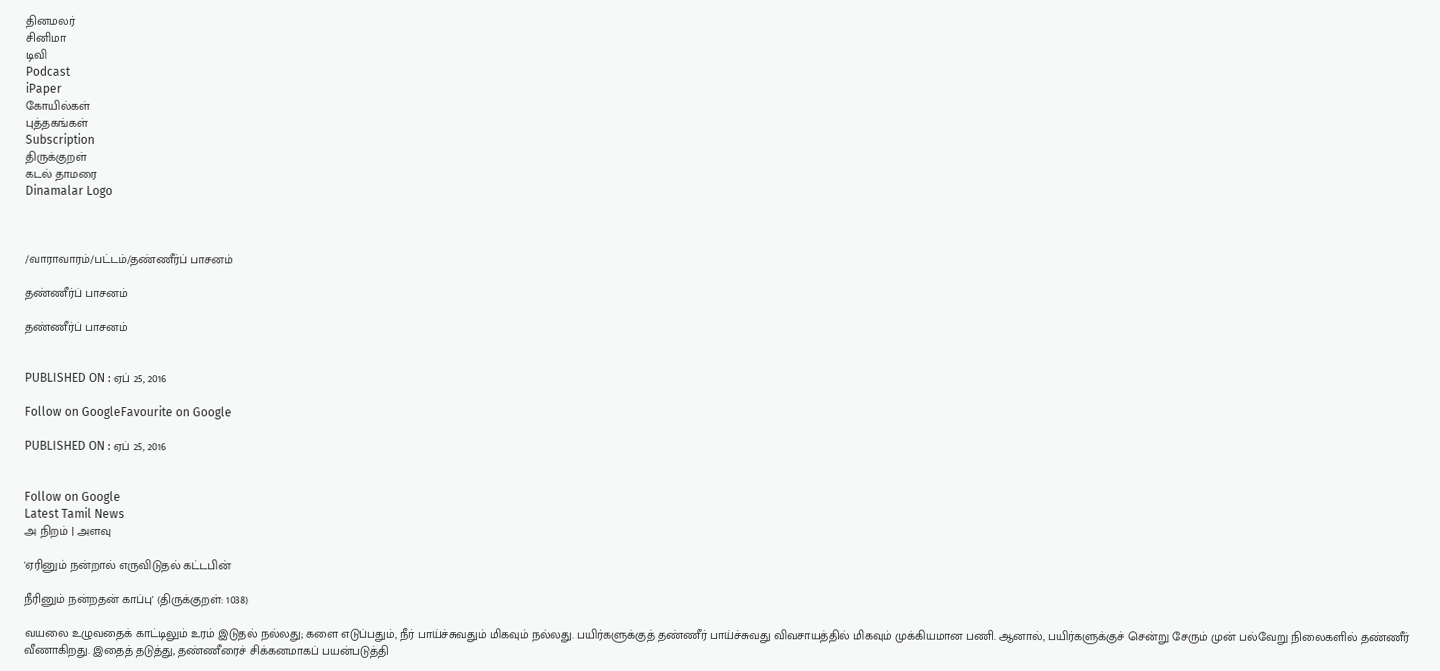தினமலர்
சினிமா
டிவி
Podcast
iPaper
கோயில்கள்
புத்தகங்கள்
Subscription
திருக்குறள்
கடல் தாமரை
Dinamalar Logo



/வாராவாரம்/பட்டம்/தண்ணீர்ப் பாசனம்

தண்ணீர்ப் பாசனம்

தண்ணீர்ப் பாசனம்


PUBLISHED ON : ஏப் 25, 2016

Follow on GoogleFavourite on Google

PUBLISHED ON : ஏப் 25, 2016


Follow on Google
Latest Tamil News
அ நிறம் | அளவு

'ஏரினும் நன்றால் எருவிடுதல் கட்டபின்

நீரினும் நன்றதன் காப்பு' (திருக்குறள்: 1038)

வயலை உழுவதைக் காட்டிலும் உரம் இடுதல் நல்லது; களை எடுப்பதும், நீர் பாய்ச்சுவதும் மிகவும் நல்லது. பயிர்களுக்குத் தண்ணீர் பாய்ச்சுவது விவசாயத்தில் மிகவும் முக்கியமான பணி. ஆனால், பயிர்களுக்குச் சென்று சேரும் முன் பல்வேறு நிலைகளில் தண்ணீர் வீணாகிறது. இதைத் தடுத்து, தண்ணீரைச் சிக்கனமாகப் பயன்படுத்தி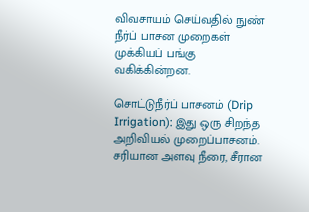விவசாயம் செய்வதில் நுண் நீர்ப் பாசன முறைகள் முக்கியப் பங்கு வகிக்கின்றன.

சொட்டுநீர்ப் பாசனம் (Drip Irrigation): இது ஒரு சிறந்த அறிவியல் முறைப்பாசனம். சரியான அளவு நீரை, சீரான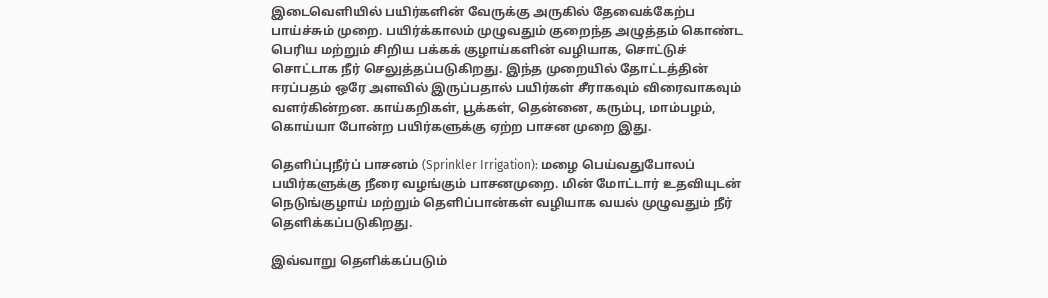இடைவெளியில் பயிர்களின் வேருக்கு அருகில் தேவைக்கேற்ப பாய்ச்சும் முறை. பயிர்க்காலம் முழுவதும் குறைந்த அழுத்தம் கொண்ட பெரிய மற்றும் சிறிய பக்கக் குழாய்களின் வழியாக, சொட்டுச் சொட்டாக நீர் செலுத்தப்படுகிறது. இந்த முறையில் தோட்டத்தின் ஈரப்பதம் ஒரே அளவில் இருப்பதால் பயிர்கள் சீராகவும் விரைவாகவும் வளர்கின்றன. காய்கறிகள், பூக்கள், தென்னை, கரும்பு, மாம்பழம், கொய்யா போன்ற பயிர்களுக்கு ஏற்ற பாசன முறை இது.

தெளிப்புநீர்ப் பாசனம் (Sprinkler Irrigation): மழை பெய்வதுபோலப் பயிர்களுக்கு நீரை வழங்கும் பாசனமுறை. மின் மோட்டார் உதவியுடன் நெடுங்குழாய் மற்றும் தெளிப்பான்கள் வழியாக வயல் முழுவதும் நீர் தெளிக்கப்படுகிறது.

இவ்வாறு தெளிக்கப்படும்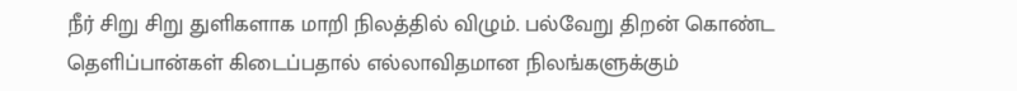நீர் சிறு சிறு துளிகளாக மாறி நிலத்தில் விழும். பல்வேறு திறன் கொண்ட தெளிப்பான்கள் கிடைப்பதால் எல்லாவிதமான நிலங்களுக்கும்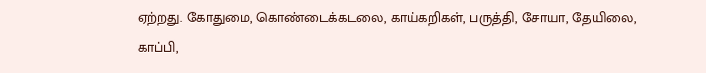ஏற்றது. கோதுமை, கொண்டைக்கடலை, காய்கறிகள், பருத்தி, சோயா, தேயிலை, காப்பி,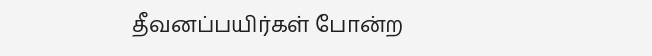தீவனப்பயிர்கள் போன்ற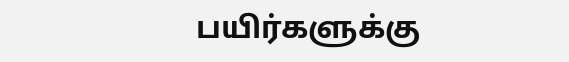பயிர்களுக்கு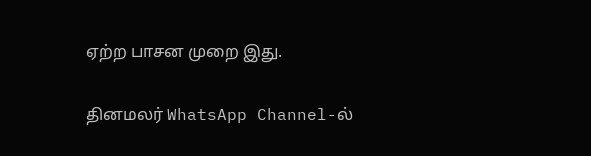ஏற்ற பாசன முறை இது.

தினமலர் WhatsApp Channel-ல்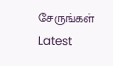சேருங்கள்
Latest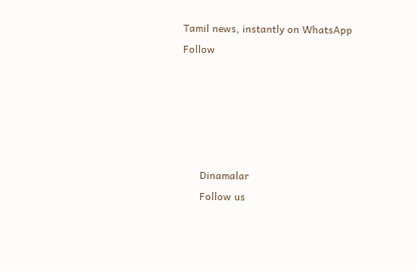Tamil news, instantly on WhatsApp
Follow





      Dinamalar
      Follow us